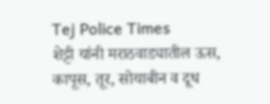Tej Police Times
शेट्टी यांनी मराठवाड्यातील ऊस, कापूस, तूर, सोयाबीन व दूध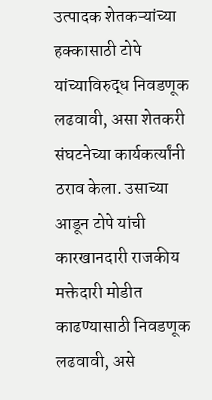उत्पादक शेतकऱ्यांच्या हक्कासाठी टोपे यांच्याविरुद्ध निवडणूक लढवावी, असा शेतकरी संघटनेच्या कार्यकर्त्यांनी ठराव केला. उसाच्या आडून टोपे यांची कारखानदारी राजकीय मक्तेदारी मोडीत काढण्यासाठी निवडणूक लढवावी, असे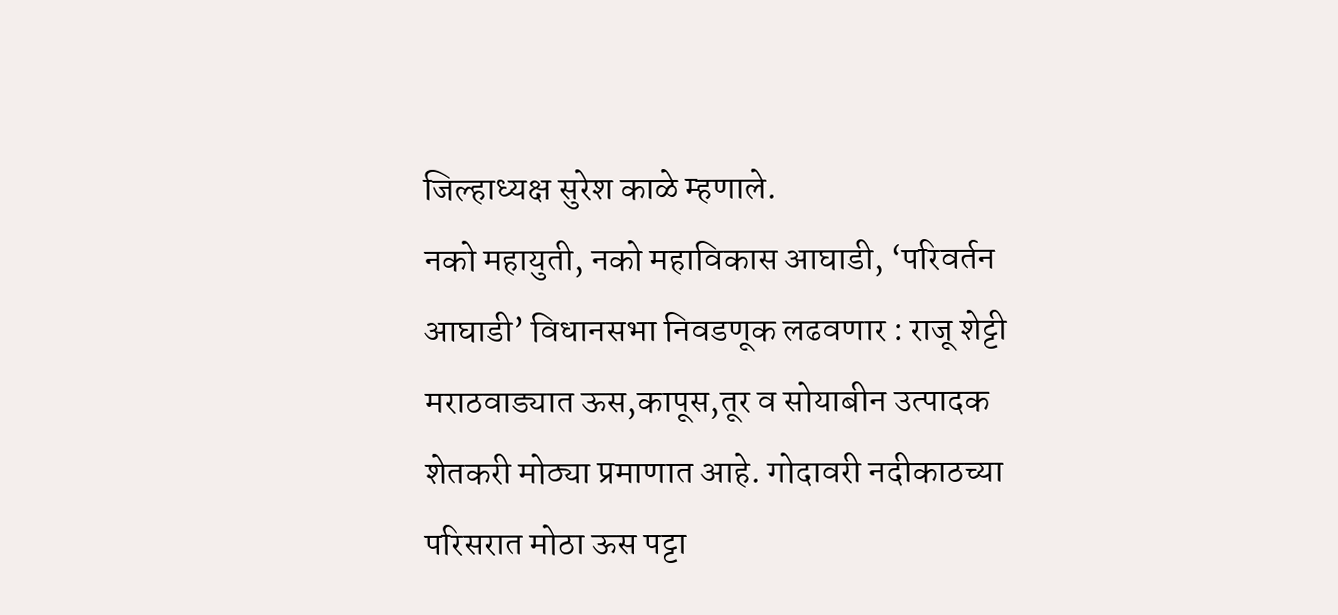जिल्हाध्यक्ष सुरेश काळे म्हणाले.
नको महायुती, नको महाविकास आघाडी, ‘परिवर्तन आघाडी’ विधानसभा निवडणूक लढवणार : राजू शेट्टी
मराठवाड्यात ऊस,कापूस,तूर व सोयाबीन उत्पादक शेतकरी मोठ्या प्रमाणात आहे. गोदावरी नदीकाठच्या परिसरात मोठा ऊस पट्टा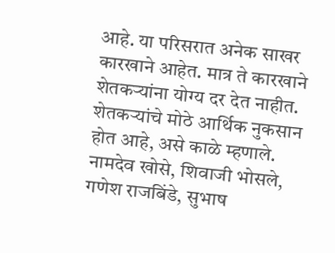आहे. या परिसरात अनेक साखर कारखाने आहेत. मात्र ते कारखाने शेतकऱ्यांना योग्य दर देत नाहीत. शेतकऱ्यांचे मोठे आर्थिक नुकसान होत आहे, असे काळे म्हणाले. नामदेव खोसे, शिवाजी भोसले, गणेश राजबिंडे, सुभाष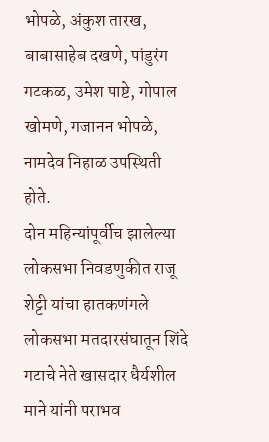भोपळे, अंकुश तारख, बाबासाहेब दखणे, पांडुरंग गटकळ, उमेश पाष्टे, गोपाल खोमणे, गजानन भोपळे, नामदेव निहाळ उपस्थिती होते.
दोन महिन्यांपूर्वीच झालेल्या लोकसभा निवडणुकीत राजू शेट्टी यांचा हातकणंगले लोकसभा मतदारसंघातून शिंदे गटाचे नेते खासदार धैर्यशील माने यांनी पराभव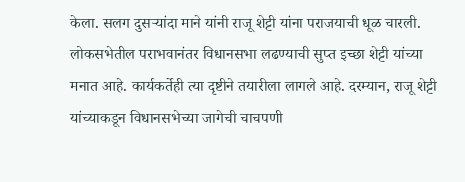केला. सलग दुसऱ्यांदा माने यांनी राजू शेट्टी यांना पराजयाची धूळ चारली. लोकसभेतील पराभवानंतर विधानसभा लढण्याची सुप्त इच्छा शेट्टी यांच्या मनात आहे. कार्यकर्तेही त्या दृष्टीने तयारीला लागले आहे. दरम्यान, राजू शेट्टी यांच्याकडून विधानसभेच्या जागेची चाचपणी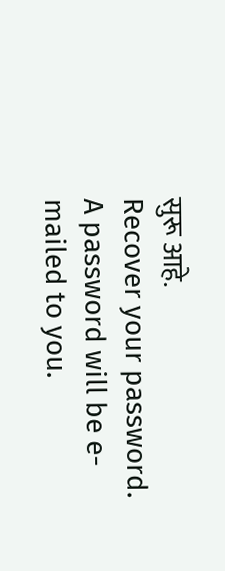सुरू आहे.
Recover your password.
A password will be e-mailed to you.